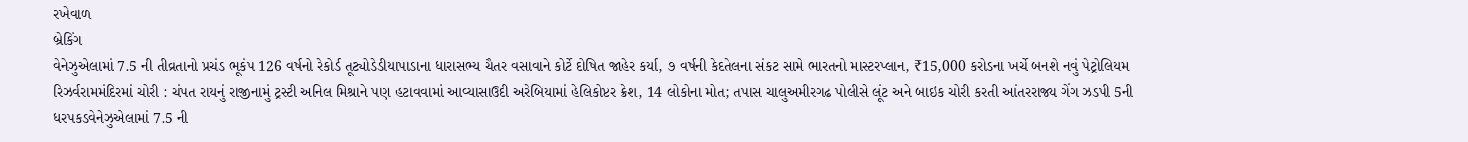રખેવાળ
બ્રેકિંગ
વેનેઝુએલામાં 7.5 ની તીવ્રતાનો પ્રચંડ ભૂકંપ 126 વર્ષનો રેકોર્ડ તૂટ્યોડેડીયાપાડાના ધારાસભ્ય ચૈતર વસાવાને કોર્ટે દોષિત જાહેર કર્યા, ૭ વર્ષની કેદતેલના સંકટ સામે ભારતનો માસ્ટરપ્લાન, ₹15,000 કરોડના ખર્ચે બનશે નવું પેટ્રોલિયમ રિઝર્વરામમંદિરમાં ચોરી : ચંપત રાયનું રાજીનામું ટ્રસ્ટી અનિલ મિશ્રાને પણ હટાવવામાં આવ્યાસાઉદી અરેબિયામાં હેલિકોપ્ટર ક્રેશ, 14 લોકોના મોત; તપાસ ચાલુઅમીરગઢ પોલીસે લૂંટ અને બાઇક ચોરી કરતી આંતરરાજ્ય ગેંગ ઝડપી 5ની ધરપકડવેનેઝુએલામાં 7.5 ની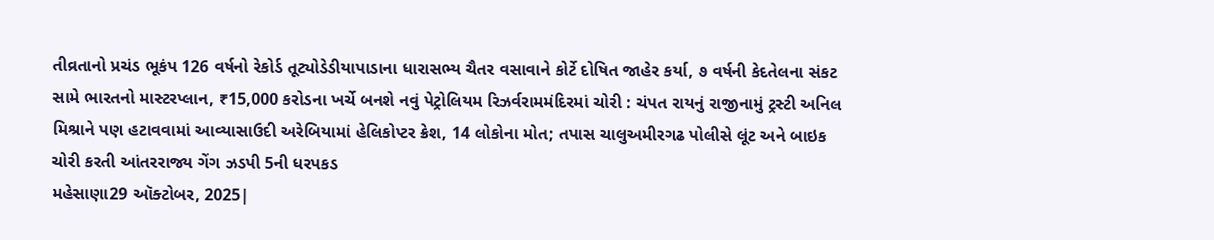તીવ્રતાનો પ્રચંડ ભૂકંપ 126 વર્ષનો રેકોર્ડ તૂટ્યોડેડીયાપાડાના ધારાસભ્ય ચૈતર વસાવાને કોર્ટે દોષિત જાહેર કર્યા, ૭ વર્ષની કેદતેલના સંકટ સામે ભારતનો માસ્ટરપ્લાન, ₹15,000 કરોડના ખર્ચે બનશે નવું પેટ્રોલિયમ રિઝર્વરામમંદિરમાં ચોરી : ચંપત રાયનું રાજીનામું ટ્રસ્ટી અનિલ મિશ્રાને પણ હટાવવામાં આવ્યાસાઉદી અરેબિયામાં હેલિકોપ્ટર ક્રેશ, 14 લોકોના મોત; તપાસ ચાલુઅમીરગઢ પોલીસે લૂંટ અને બાઇક ચોરી કરતી આંતરરાજ્ય ગેંગ ઝડપી 5ની ધરપકડ
મહેસાણા29 ઑક્ટોબર, 2025|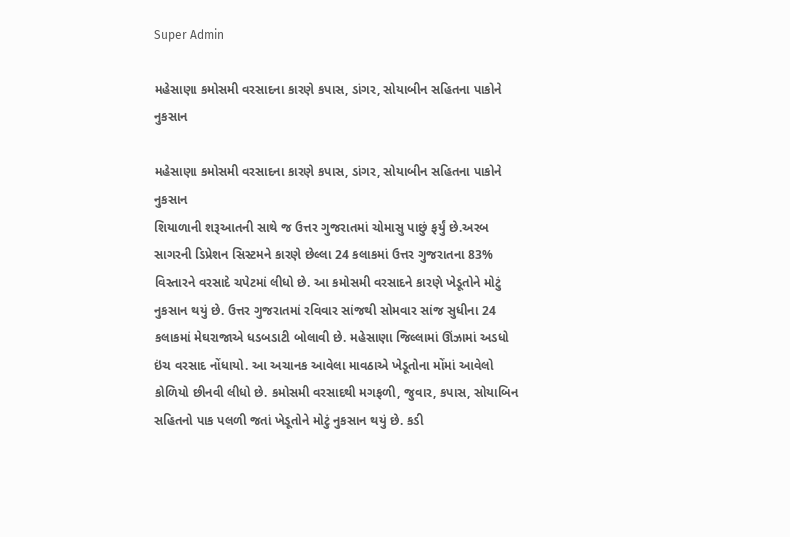Super Admin

મહેસાણા કમોસમી વરસાદના કારણે કપાસ, ડાંગર, સોયાબીન સહિતના પાકોને નુકસાન

મહેસાણા કમોસમી વરસાદના કારણે કપાસ, ડાંગર, સોયાબીન સહિતના પાકોને નુકસાન
શિયાળાની શરૂઆતની સાથે જ ઉત્તર ગુજરાતમાં ચોમાસુ પાછું ફર્યું છે.અરબ સાગરની ડિપ્રેશન સિસ્ટમને કારણે છેલ્લા 24 કલાકમાં ઉત્તર ગુજરાતના 83% વિસ્તારને વરસાદે ચપેટમાં લીધો છે. આ કમોસમી વરસાદને કારણે ખેડૂતોને મોટું નુકસાન થયું છે. ઉત્તર ગુજરાતમાં રવિવાર સાંજથી સોમવાર સાંજ સુધીના 24 કલાકમાં મેઘરાજાએ ધડબડાટી બોલાવી છે. મહેસાણા જિલ્લામાં ઊંઝામાં અડધો ઇંચ વરસાદ નોંધાયો. આ અચાનક આવેલા માવઠાએ ખેડૂતોના મોંમાં આવેલો કોળિયો છીનવી લીધો છે. કમોસમી વરસાદથી મગફળી, જુવાર, કપાસ, સોયાબિન સહિતનો પાક પલળી જતાં ખેડૂતોને મોટું નુકસાન થયું છે. કડી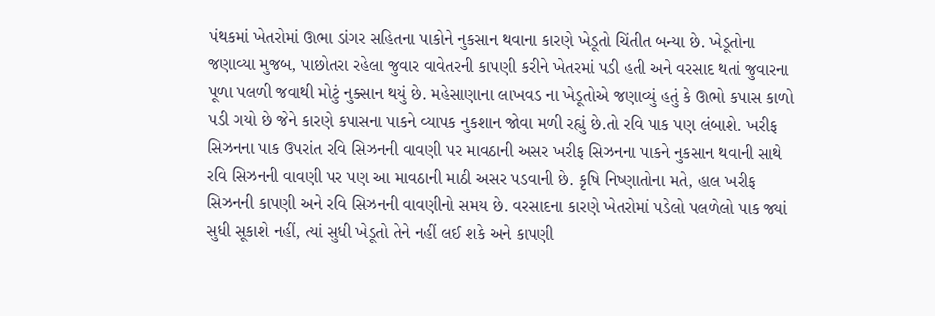પંથકમાં ખેતરોમાં ઊભા ડાંગર સહિતના પાકોને નુકસાન થવાના કારણે ખેડૂતો ચિંતીત બન્યા છે. ખેડૂતોના જણાવ્યા મુજબ, પાછોતરા રહેલા જુવાર વાવેતરની કાપણી કરીને ખેતરમાં પડી હતી અને વરસાદ થતાં જુવારના પૂળા પલળી જવાથી મોટું નુક્સાન થયું છે. મહેસાણાના લાખવડ ના ખેડૂતોએ જણાવ્યું હતું કે ઊભો કપાસ કાળો પડી ગયો છે જેને કારણે કપાસના પાકને વ્યાપક નુકશાન જોવા મળી રહ્યું છે.તો રવિ પાક પણ લંબાશે. ખરીફ સિઝનના પાક ઉપરાંત રવિ સિઝનની વાવણી પર માવઠાની અસર ખરીફ સિઝનના પાકને નુકસાન થવાની સાથે રવિ સિઝનની વાવણી પર પણ આ માવઠાની માઠી અસર પડવાની છે. કૃષિ નિષ્ણાતોના મતે, હાલ ખરીફ સિઝનની કાપણી અને રવિ સિઝનની વાવણીનો સમય છે. વરસાદના કારણે ખેતરોમાં પડેલો પલળેલો પાક જ્યાં સુધી સૂકાશે નહીં, ત્યાં સુધી ખેડૂતો તેને નહીં લઈ શકે અને કાપણી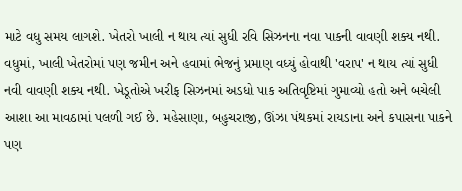માટે વધુ સમય લાગશે. ખેતરો ખાલી ન થાય ત્યાં સુધી રવિ સિઝનના નવા પાકની વાવણી શક્ય નથી. વધુમાં, ખાલી ખેતરોમાં પણ જમીન અને હવામાં ભેજનું પ્રમાણ વધ્યું હોવાથી 'વરાપ' ન થાય ત્યાં સુધી નવી વાવણી શક્ય નથી. ખેડૂતોએ ખરીફ સિઝનમાં અડધો પાક અતિવૃષ્ટિમાં ગુમાવ્યો હતો અને બચેલી આશા આ માવઠામાં પલળી ગઈ છે. મહેસાણા, બહુચરાજી, ઊંઝા પંથકમાં રાયડાના અને કપાસના પાકને પણ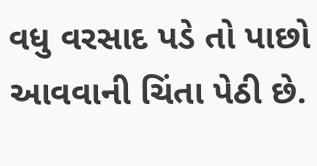વધુ વરસાદ પડે તો પાછો આવવાની ચિંતા પેઠી છે.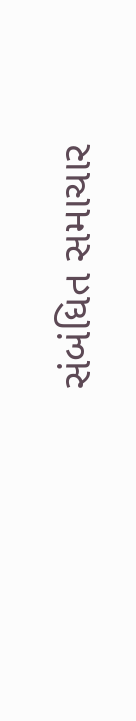સંબંધિત સમાચાર